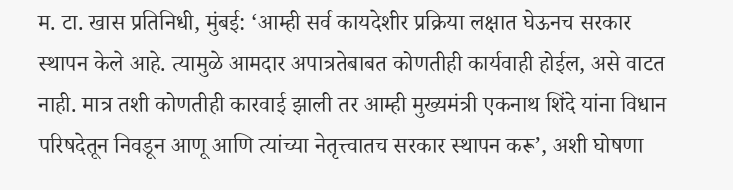म. टा. खास प्रतिनिधी, मुंबई: ‘आम्ही सर्व कायदेशीर प्रक्रिया लक्षात घेऊनच सरकार स्थापन केले आहे. त्यामुळे आमदार अपात्रतेबाबत कोणतीही कार्यवाही होईल, असे वाटत नाही. मात्र तशी कोणतीही कारवाई झाली तर आम्ही मुख्यमंत्री एकनाथ शिंदे यांना विधान परिषदेतून निवडून आणू आणि त्यांच्या नेतृत्त्वातच सरकार स्थापन करू’, अशी घोषणा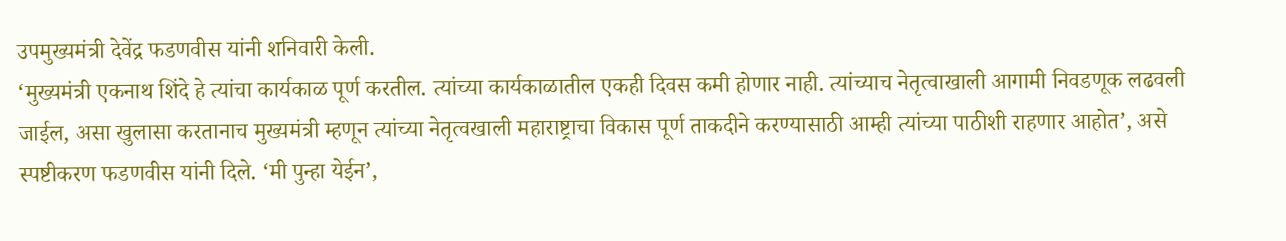उपमुख्यमंत्री देवेंद्र फडणवीस यांनी शनिवारी केली.
‘मुख्यमंत्री एकनाथ शिंदे हे त्यांचा कार्यकाळ पूर्ण करतील. त्यांच्या कार्यकाळातील एकही दिवस कमी होणार नाही. त्यांच्याच नेतृत्वाखाली आगामी निवडणूक लढवली जाईल, असा खुलासा करतानाच मुख्यमंत्री म्हणून त्यांच्या नेतृत्वखाली महाराष्ट्राचा विकास पूर्ण ताकदीने करण्यासाठी आम्ही त्यांच्या पाठीशी राहणार आहोत’, असे स्पष्टीकरण फडणवीस यांनी दिले. ‘मी पुन्हा येईन’,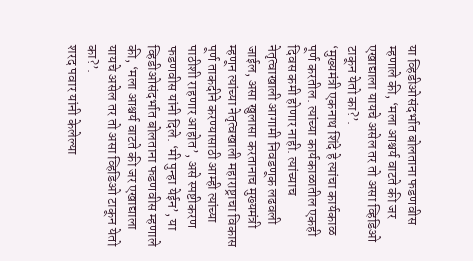या व्हिडीओसंदर्भात बोलताना फडणवीस म्हणाले की, ‘मला आश्चर्य वाटते की जर एखाद्याला यायचे असेल तर तो असा व्हिडिओ टाकून येतो का?’.
‘मुख्यमंत्री एकनाथ शिंदे हे त्यांचा कार्यकाळ पूर्ण करतील. त्यांच्या कार्यकाळातील एकही दिवस कमी होणार नाही. त्यांच्याच नेतृत्वाखाली आगामी निवडणूक लढवली जाईल, असा खुलासा करतानाच मुख्यमंत्री म्हणून त्यांच्या नेतृत्वखाली महाराष्ट्राचा विकास पूर्ण ताकदीने करण्यासाठी आम्ही त्यांच्या पाठीशी राहणार आहोत’, असे स्पष्टीकरण फडणवीस यांनी दिले. ‘मी पुन्हा येईन’, या व्हिडीओसंदर्भात बोलताना फडणवीस म्हणाले की, ‘मला आश्चर्य वाटते की जर एखाद्याला यायचे असेल तर तो असा व्हिडिओ टाकून येतो का?’.
शरद पवार यांनी केलेल्या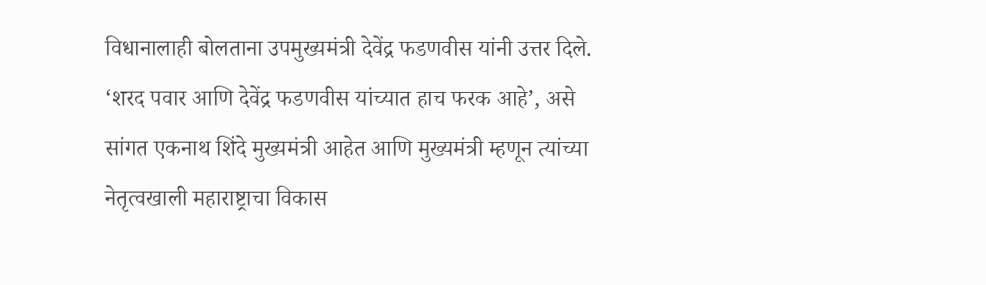विधानालाही बोलताना उपमुख्यमंत्री देवेंद्र फडणवीस यांनी उत्तर दिले. ‘शरद पवार आणि देवेंद्र फडणवीस यांच्यात हाच फरक आहे’, असे सांगत एकनाथ शिंदे मुख्यमंत्री आहेत आणि मुख्यमंत्री म्हणून त्यांच्या नेतृत्वखाली महाराष्ट्राचा विकास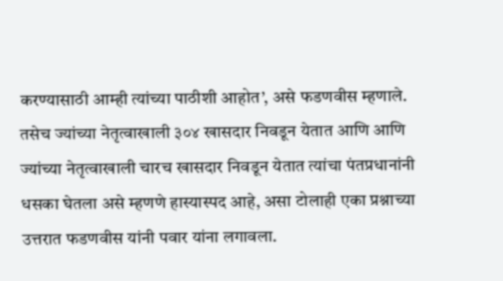करण्यासाठी आम्ही त्यांच्या पाठीशी आहोत’, असे फडणवीस म्हणाले. तसेच ज्यांच्या नेतृत्वाखाली ३०४ खासदार निवडून येतात आणि आणि ज्यांच्या नेतृत्वाखाली चारच खासदार निवडून येतात त्यांचा पंतप्रधानांनी धसका घेतला असे म्हणणे हास्यास्पद आहे, असा टोलाही एका प्रश्नाच्या उत्तरात फडणवीस यांनी पवार यांना लगावला.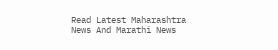Read Latest Maharashtra News And Marathi News